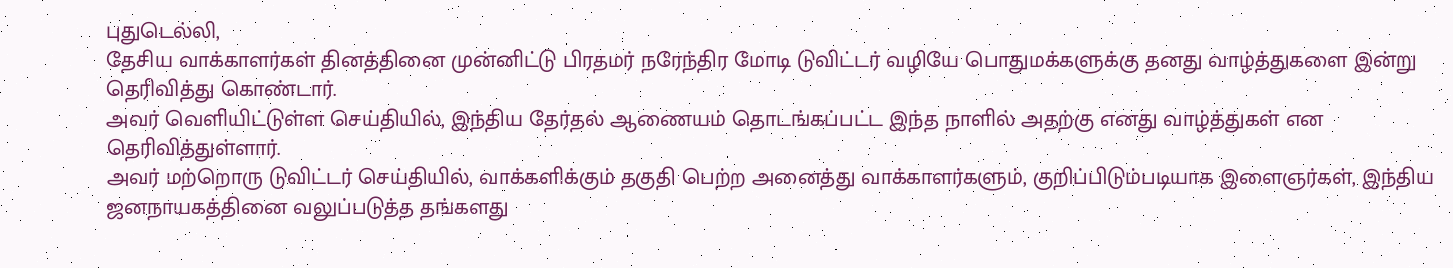புதுடெல்லி,
தேசிய வாக்காளர்கள் தினத்தினை முன்னிட்டு பிரதமர் நரேந்திர மோடி டுவிட்டர் வழியே பொதுமக்களுக்கு தனது வாழ்த்துகளை இன்று தெரிவித்து கொண்டார்.
அவர் வெளியிட்டுள்ள செய்தியில், இந்திய தேர்தல் ஆணையம் தொடங்கப்பட்ட இந்த நாளில் அதற்கு எனது வாழ்த்துகள் என தெரிவித்துள்ளார்.
அவர் மற்றொரு டுவிட்டர் செய்தியில், வாக்களிக்கும் தகுதி பெற்ற அனைத்து வாக்காளர்களும், குறிப்பிடும்படியாக இளைஞர்கள், இந்திய ஜனநாயகத்தினை வலுப்படுத்த தங்களது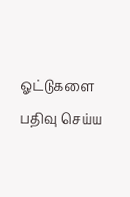ஓட்டுகளை பதிவு செய்ய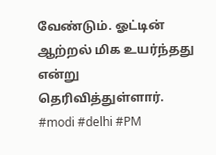வேண்டும். ஓட்டின் ஆற்றல் மிக உயர்ந்தது என்று தெரிவித்துள்ளார்.
#modi #delhi #PM